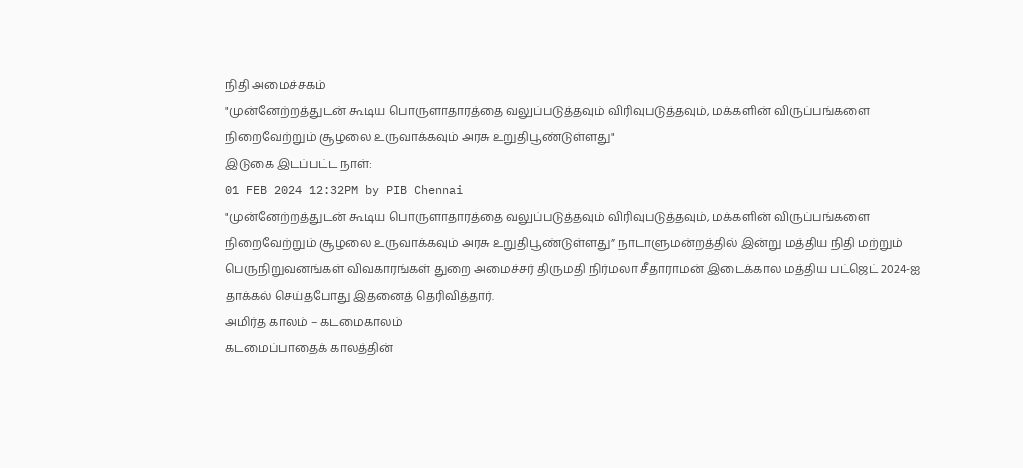நிதி அமைச்சகம்
"முன்னேற்றத்துடன் கூடிய பொருளாதாரத்தை வலுப்படுத்தவும் விரிவுபடுத்தவும், மக்களின் விருப்பங்களை நிறைவேற்றும் சூழலை உருவாக்கவும் அரசு உறுதிபூண்டுள்ளது"
இடுகை இடப்பட்ட நாள்:
01 FEB 2024 12:32PM by PIB Chennai
"முன்னேற்றத்துடன் கூடிய பொருளாதாரத்தை வலுப்படுத்தவும் விரிவுபடுத்தவும், மக்களின் விருப்பங்களை நிறைவேற்றும் சூழலை உருவாக்கவும் அரசு உறுதிபூண்டுள்ளது” நாடாளுமன்றத்தில் இன்று மத்திய நிதி மற்றும் பெருநிறுவனங்கள் விவகாரங்கள் துறை அமைச்சர் திருமதி நிர்மலா சீதாராமன் இடைக்கால மத்திய பட்ஜெட் 2024-ஐ தாக்கல் செய்தபோது இதனைத் தெரிவித்தார்.
அமிர்த காலம் – கடமைகாலம்
கடமைப்பாதைக் காலத்தின்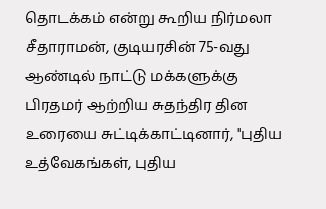தொடக்கம் என்று கூறிய நிர்மலா சீதாராமன், குடியரசின் 75-வது ஆண்டில் நாட்டு மக்களுக்கு பிரதமர் ஆற்றிய சுதந்திர தின உரையை சுட்டிக்காட்டினார், "புதிய உத்வேகங்கள், புதிய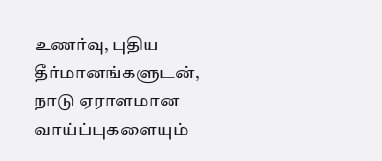உணர்வு, புதிய தீர்மானங்களுடன், நாடு ஏராளமான வாய்ப்புகளையும்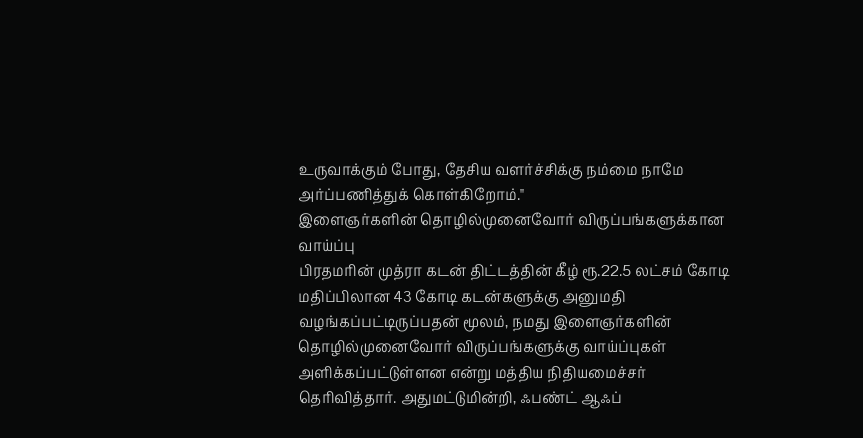உருவாக்கும் போது, தேசிய வளர்ச்சிக்கு நம்மை நாமே அர்ப்பணித்துக் கொள்கிறோம்."
இளைஞர்களின் தொழில்முனைவோர் விருப்பங்களுக்கான வாய்ப்பு
பிரதமரின் முத்ரா கடன் திட்டத்தின் கீழ் ரூ.22.5 லட்சம் கோடி மதிப்பிலான 43 கோடி கடன்களுக்கு அனுமதி வழங்கப்பட்டிருப்பதன் மூலம், நமது இளைஞர்களின் தொழில்முனைவோர் விருப்பங்களுக்கு வாய்ப்புகள் அளிக்கப்பட்டுள்ளன என்று மத்திய நிதியமைச்சர் தெரிவித்தார். அதுமட்டுமின்றி, ஃபண்ட் ஆஃப்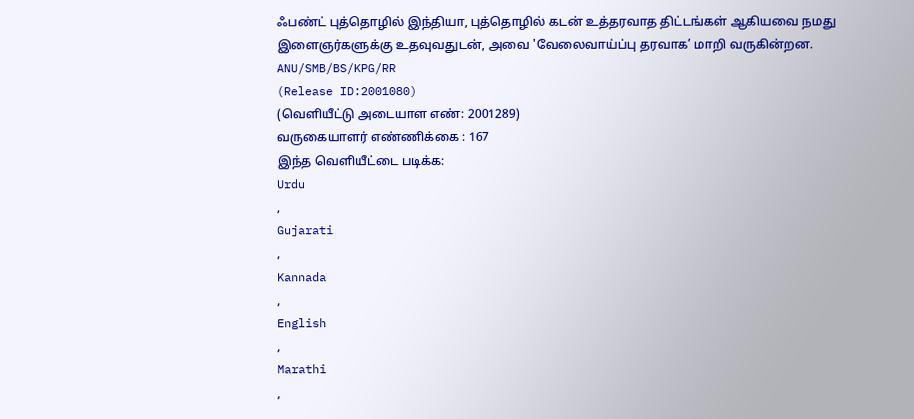ஃபண்ட் புத்தொழில் இந்தியா, புத்தொழில் கடன் உத்தரவாத திட்டங்கள் ஆகியவை நமது இளைஞர்களுக்கு உதவுவதுடன், அவை 'வேலைவாய்ப்பு தரவாக’ மாறி வருகின்றன.
ANU/SMB/BS/KPG/RR
(Release ID:2001080)
(வெளியீட்டு அடையாள எண்: 2001289)
வருகையாளர் எண்ணிக்கை : 167
இந்த வெளியீட்டை படிக்க:
Urdu
,
Gujarati
,
Kannada
,
English
,
Marathi
,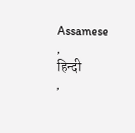Assamese
,
हिन्दी
,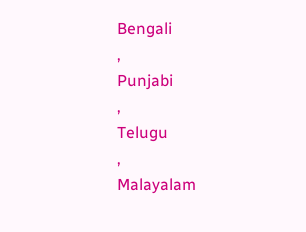Bengali
,
Punjabi
,
Telugu
,
Malayalam